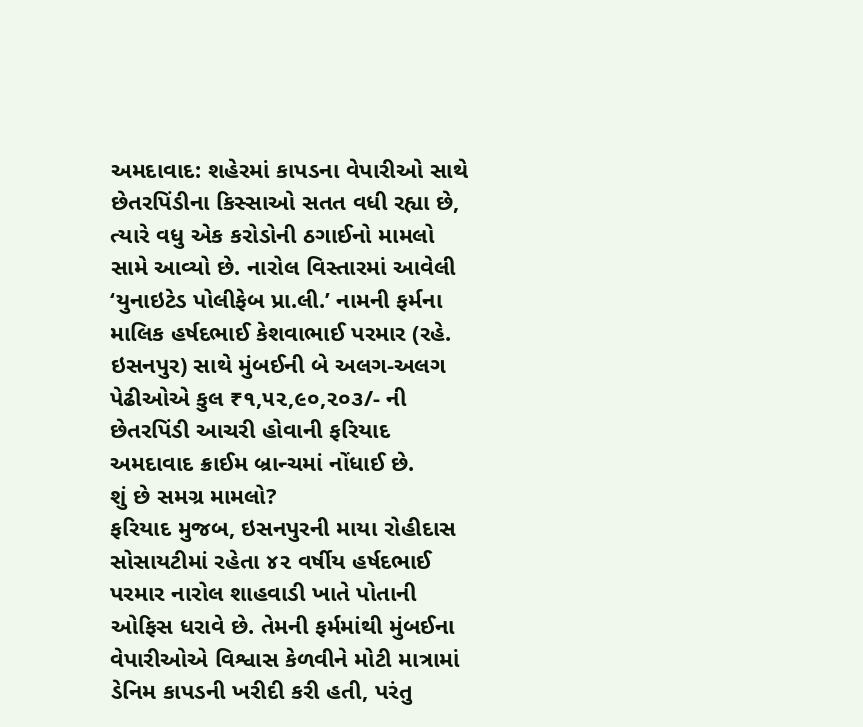અમદાવાદ: શહેરમાં કાપડના વેપારીઓ સાથે છેતરપિંડીના કિસ્સાઓ સતત વધી રહ્યા છે, ત્યારે વધુ એક કરોડોની ઠગાઈનો મામલો સામે આવ્યો છે. નારોલ વિસ્તારમાં આવેલી ‘યુનાઇટેડ પોલીફેબ પ્રા.લી.’ નામની ફર્મના માલિક હર્ષદભાઈ કેશવાભાઈ પરમાર (રહે. ઇસનપુર) સાથે મુંબઈની બે અલગ-અલગ પેઢીઓએ કુલ ₹૧,૫૨,૯૦,૨૦૩/- ની છેતરપિંડી આચરી હોવાની ફરિયાદ અમદાવાદ ક્રાઈમ બ્રાન્ચમાં નોંધાઈ છે.
શું છે સમગ્ર મામલો?
ફરિયાદ મુજબ, ઇસનપુરની માયા રોહીદાસ સોસાયટીમાં રહેતા ૪૨ વર્ષીય હર્ષદભાઈ પરમાર નારોલ શાહવાડી ખાતે પોતાની ઓફિસ ધરાવે છે. તેમની ફર્મમાંથી મુંબઈના વેપારીઓએ વિશ્વાસ કેળવીને મોટી માત્રામાં ડેનિમ કાપડની ખરીદી કરી હતી, પરંતુ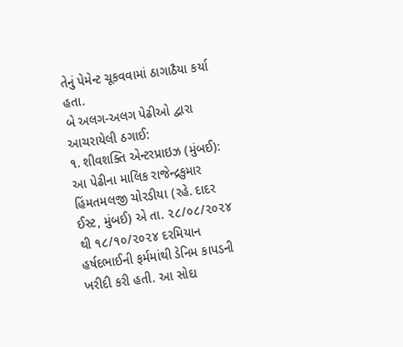તેનું પેમેન્ટ ચૂકવવામાં ઠાગાઠૈયા કર્યા હતા.
બે અલગ-અલગ પેઢીઓ દ્વારા આચરાયેલી ઠગાઈ:
૧. શીવશક્તિ એન્ટરપ્રાઇઝ (મુંબઈ):
આ પેઢીના માલિક રાજેન્દ્રકુમાર હિંમતમલજી ચોરડીયા (રહે. દાદર ઈસ્ટ, મુંબઈ) એ તા. ૨૮/૦૮/૨૦૨૪ થી ૧૮/૧૦/૨૦૨૪ દરમિયાન હર્ષદભાઈની ફર્મમાંથી ડેનિમ કાપડની ખરીદી કરી હતી. આ સોદા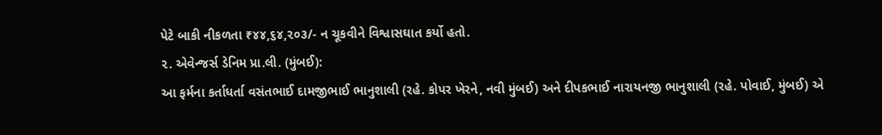પેટે બાકી નીકળતા ₹૪૪,૬૪,૨૦૩/- ન ચૂકવીને વિશ્વાસઘાત કર્યો હતો.
૨. એવેન્જર્સ ડેનિમ પ્રા.લી. (મુંબઈ):
આ ફર્મના કર્તાધર્તા વસંતભાઈ દામજીભાઈ ભાનુશાલી (રહે. કોપર ખેરને, નવી મુંબઈ) અને દીપકભાઈ નારાયનજી ભાનુશાલી (રહે. પોવાઈ, મુંબઈ) એ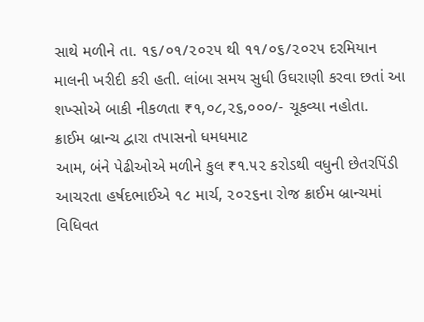સાથે મળીને તા. ૧૬/૦૧/૨૦૨૫ થી ૧૧/૦૬/૨૦૨૫ દરમિયાન માલની ખરીદી કરી હતી. લાંબા સમય સુધી ઉઘરાણી કરવા છતાં આ શખ્સોએ બાકી નીકળતા ₹૧,૦૮,૨૬,૦૦૦/- ચૂકવ્યા નહોતા.
ક્રાઈમ બ્રાન્ચ દ્વારા તપાસનો ધમધમાટ
આમ, બંને પેઢીઓએ મળીને કુલ ₹૧.૫૨ કરોડથી વધુની છેતરપિંડી આચરતા હર્ષદભાઈએ ૧૮ માર્ચ, ૨૦૨૬ના રોજ ક્રાઈમ બ્રાન્ચમાં વિધિવત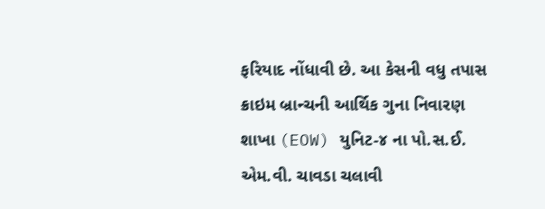ફરિયાદ નોંધાવી છે. આ કેસની વધુ તપાસ ક્રાઇમ બ્રાન્ચની આર્થિક ગુના નિવારણ શાખા (EOW) યુનિટ-૪ ના પો.સ.ઈ. એમ.વી. ચાવડા ચલાવી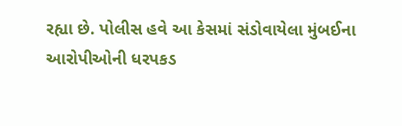રહ્યા છે. પોલીસ હવે આ કેસમાં સંડોવાયેલા મુંબઈના આરોપીઓની ધરપકડ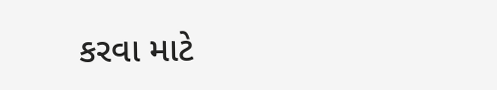કરવા માટે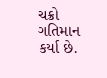ચક્રો ગતિમાન કર્યા છે.